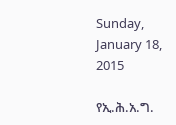Sunday, January 18, 2015

የኢ.ሕ.አ.ግ.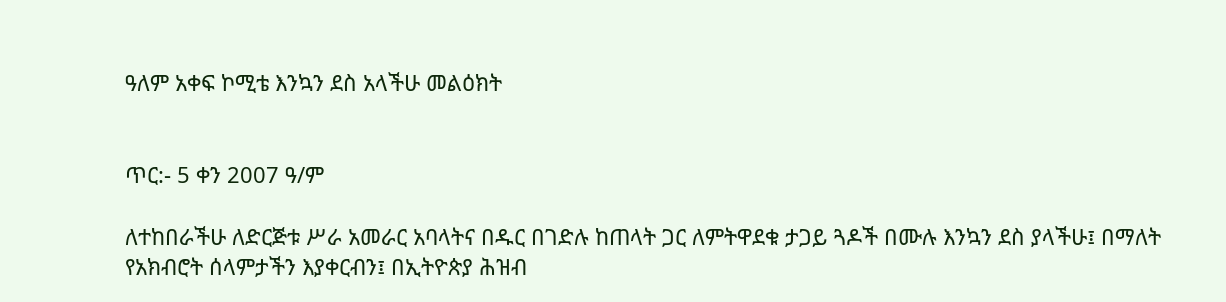ዓለም አቀፍ ኮሚቴ እንኳን ደስ አላችሁ መልዕክት


ጥር:- 5 ቀን 2007 ዓ/ም

ለተከበራችሁ ለድርጅቱ ሥራ አመራር አባላትና በዱር በገድሉ ከጠላት ጋር ለምትዋደቁ ታጋይ ጓዶች በሙሉ እንኳን ደስ ያላችሁ፤ በማለት የአክብሮት ሰላምታችን እያቀርብን፤ በኢትዮጵያ ሕዝብ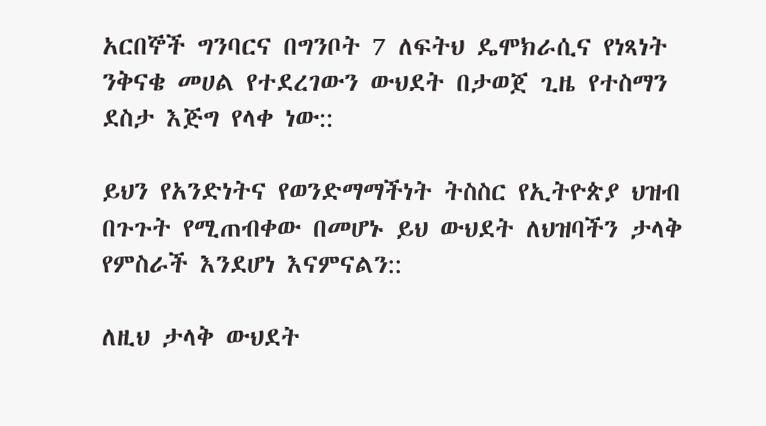አርበኞች ግንባርና በግንቦት 7 ለፍትህ ዴሞክራሲና የነጻነት ንቅናቄ መሀል የተደረገውን ውህደት በታወጀ ጊዜ የተስማን ደስታ እጅግ የላቀ ነው::

ይህን የአንድነትና የወንድማማችነት ትስስር የኢትዮጵያ ህዝብ በጉጉት የሚጠብቀው በመሆኑ ይህ ውህደት ለህዝባችን ታላቅ የምስራች እንደሆነ እናምናልን::

ለዚህ ታላቅ ውህደት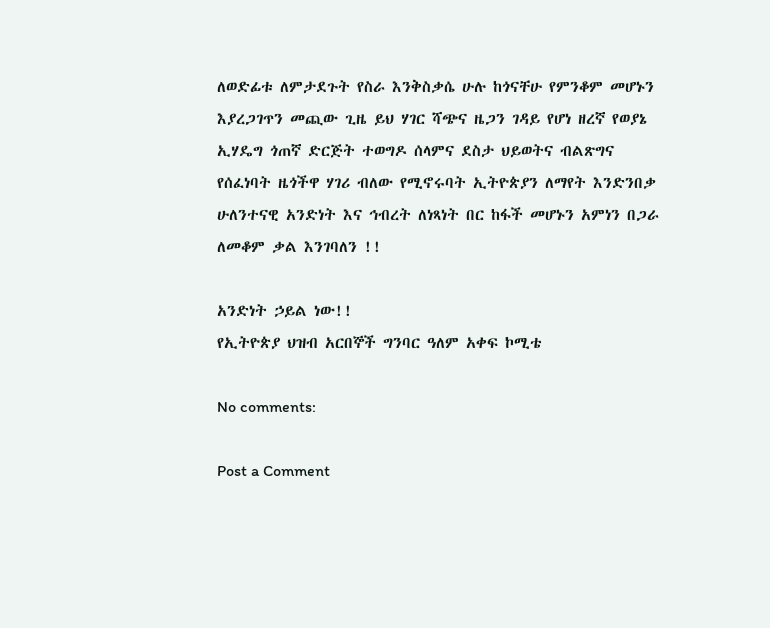ለወድፊቱ ለምታደጉት የስራ እንቅስቃሴ ሁሉ ከጎናቸሁ የምንቆም መሆኑን እያረጋገጥን መጪው ጊዜ ይህ ሃገር ሻጭና ዜጋን ገዳይ የሆነ ዘረኛ የወያኔ ኢሃዴግ ጎጠኛ ድርጅት ተወግዶ ሰላምና ደስታ ህይወትና ብልጽግና የሰፈነባት ዜጎችዋ ሃገሪ ብለው የሚኖሩባት ኢትዮጵያን ለማየት እንድንበቃ ሁለንተናዊ አንድነት እና ኅብረት ለነጻነት በር ከፋች መሆኑን አምነን በጋራ ለመቆም ቃል እንገባለን !!

አንድነት ኃይል ነው!!
የኢትዮጵያ ህዝብ አርበኞች ግንባር ዓለም አቀፍ ኮሚቴ

No comments:

Post a Comment